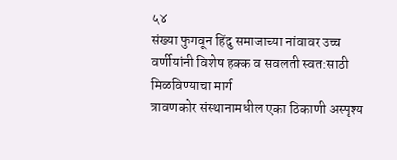५४
संख्या फुगवून हिंदु समाजाच्या नांवावर उच्च
वर्णीयांनी विशेष हक्क व सवलती स्वत:साठी
मिळविण्याचा मार्ग
त्रावणकोर संस्थानामधील एका ठिकाणी अस्पृश्य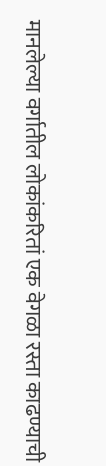मानलेल्या वर्गातील लोकांकरितां एक वेगळा रस्ता काढण्याची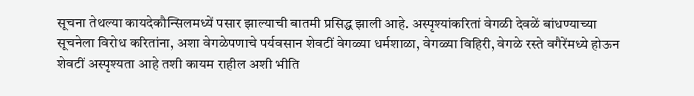सूचना तेथल्या कायदेकौन्सिलमध्यें पसार झाल्याची बातमी प्रसिद्ध झाली आहे. अस्पृश्यांकरितां वेगळी देवळें बांधण्याच्या सूचनेला विरोध करितांना, अशा वेगळेपणाचे पर्यवसान शेवटीं वेगळ्या धर्मशाळा, वेगळ्या विहिरी, वेगळे रस्ते वगैरेंमध्ये होऊन शेवटीं अस्पृश्यता आहे तशी कायम राहील अशी भीति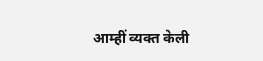आम्हीं व्यक्त केली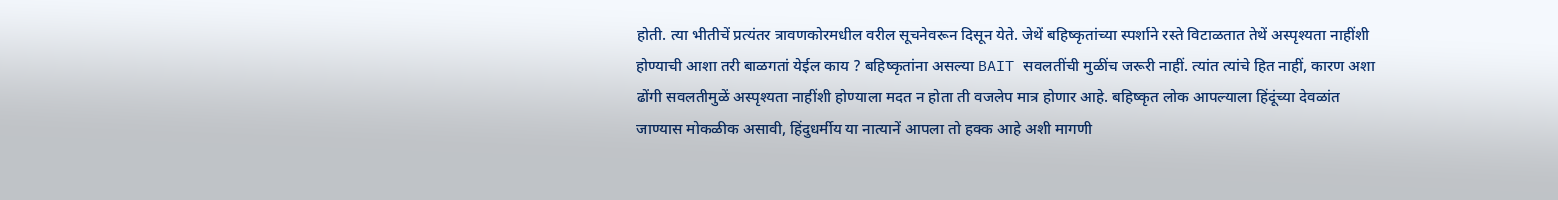होती. त्या भीतीचें प्रत्यंतर त्रावणकोरमधील वरील सूचनेवरून दिसून येते. जेथें बहिष्कृतांच्या स्पर्शाने रस्ते विटाळतात तेथें अस्पृश्यता नाहींशी होण्याची आशा तरी बाळगतां येईल काय ? बहिष्कृतांना असल्या BAIT सवलतींची मुळींच जरूरी नाहीं. त्यांत त्यांचे हित नाहीं, कारण अशा ढोंगी सवलतीमुळें अस्पृश्यता नाहींशी होण्याला मदत न होता ती वजलेप मात्र होणार आहे. बहिष्कृत लोक आपल्याला हिंदूंच्या देवळांत जाण्यास मोकळीक असावी, हिंदुधर्मीय या नात्यानें आपला तो हक्क आहे अशी मागणी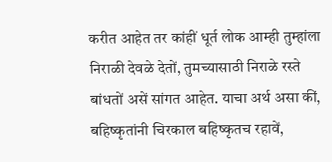करीत आहेत तर कांहीं धूर्त लोक आम्ही तुम्हांला निराळी देवळे देतों, तुमच्यासाठी निराळे रस्ते बांधतों असें सांगत आहेत. याचा अर्थ असा कीं, बहिष्कृतांनी चिरकाल बहिष्कृतच रहावें,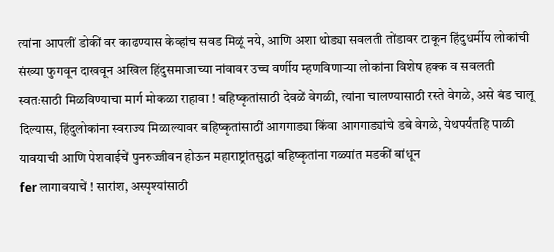त्यांना आपलीं डोकीं वर काढण्यास केव्हांच सवड मिळूं नये, आणि अशा थोड्या सवलती तोंडावर टाकून हिंदुधर्मीय लोकांची संख्या फुगवून दाखवून अखिल हिंदुसमाजाच्या नांवावर उच्च वर्णीय म्हणविणाऱ्या लोकांना विशेष हक्क व सवलती स्वतःसाठी मिळविण्याचा मार्ग मोकळा राहावा ! बहिष्कृतांसाठी देवळें वेगळी, त्यांना चालण्यासाठी रस्ते वेगळे, असे बंड चालू दिल्यास, हिंदुलोकांना स्वराज्य मिळाल्यावर बहिष्कृतांसाठीं आगगाड्या किंवा आगगाड्यांचे डबे वेगळे, येथपर्यंतहि पाळी यावयाची आणि पेशवाईचें पुनरुज्जीवन होऊन महाराष्ट्रांतसुद्धां बहिष्कृतांना गळ्यांत मडकीं बांधून
fer लागावयाचें ! सारांश, अस्पृश्यांसाठी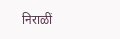निराळीं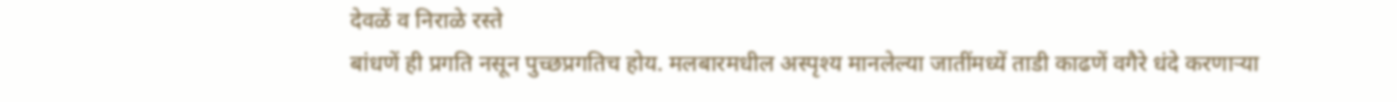देवळें व निराळे रस्ते
बांधणें ही प्रगति नसून पुच्छप्रगतिच होय. मलबारमधील अस्पृश्य मानलेल्या जातींमध्यें ताडी काढणें वगैरे धंदे करणाऱ्या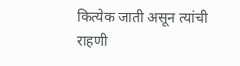कित्येक जाती असून त्यांची राहणी